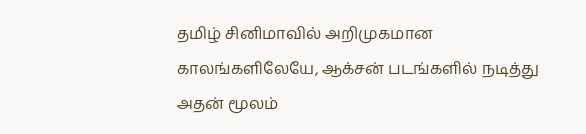தமிழ் சினிமாவில் அறிமுகமான காலங்களிலேயே, ஆக்சன் படங்களில் நடித்து அதன் மூலம்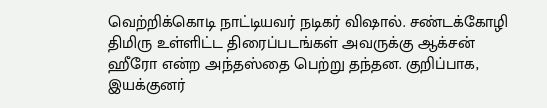வெற்றிக்கொடி நாட்டியவர் நடிகர் விஷால். சண்டக்கோழி திமிரு உள்ளிட்ட திரைப்படங்கள் அவருக்கு ஆக்சன் ஹீரோ என்ற அந்தஸ்தை பெற்று தந்தன. குறிப்பாக, இயக்குனர்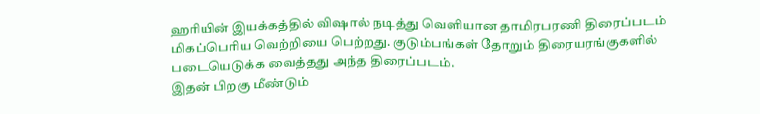ஹரியின் இயக்கத்தில் விஷால் நடித்து வெளியான தாமிரபரணி திரைப்படம் மிகப்பெரிய வெற்றியை பெற்றது. குடும்பங்கள் தோறும் திரையரங்குகளில் படையெடுக்க வைத்தது அந்த திரைப்படம்.
இதன் பிறகு மீண்டும்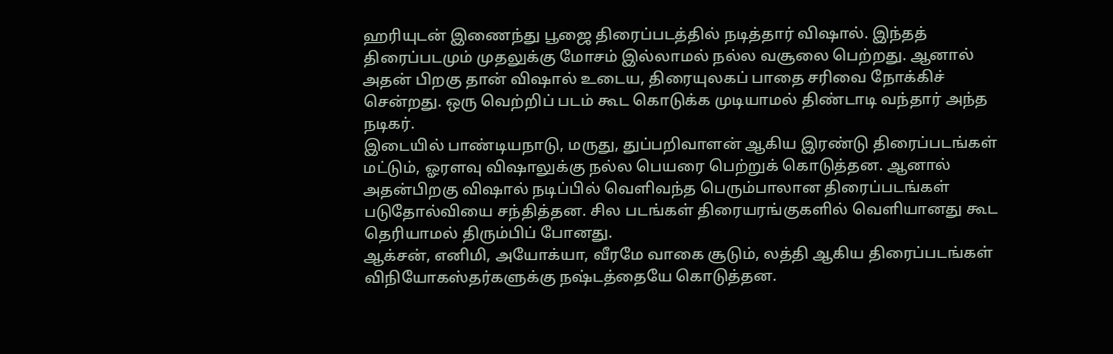ஹரியுடன் இணைந்து பூஜை திரைப்படத்தில் நடித்தார் விஷால். இந்தத் திரைப்படமும் முதலுக்கு மோசம் இல்லாமல் நல்ல வசூலை பெற்றது. ஆனால் அதன் பிறகு தான் விஷால் உடைய, திரையுலகப் பாதை சரிவை நோக்கிச் சென்றது. ஒரு வெற்றிப் படம் கூட கொடுக்க முடியாமல் திண்டாடி வந்தார் அந்த நடிகர்.
இடையில் பாண்டியநாடு, மருது, துப்பறிவாளன் ஆகிய இரண்டு திரைப்படங்கள் மட்டும், ஓரளவு விஷாலுக்கு நல்ல பெயரை பெற்றுக் கொடுத்தன. ஆனால் அதன்பிறகு விஷால் நடிப்பில் வெளிவந்த பெரும்பாலான திரைப்படங்கள் படுதோல்வியை சந்தித்தன. சில படங்கள் திரையரங்குகளில் வெளியானது கூட தெரியாமல் திரும்பிப் போனது.
ஆக்சன், எனிமி, அயோக்யா, வீரமே வாகை சூடும், லத்தி ஆகிய திரைப்படங்கள் விநியோகஸ்தர்களுக்கு நஷ்டத்தையே கொடுத்தன.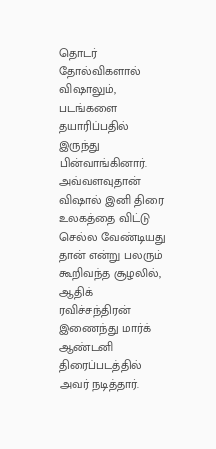தொடர் தோல்விகளால் விஷாலும், படங்களை தயாரிப்பதில் இருந்து பின்வாங்கினார். அவ்வளவுதான் விஷால் இனி திரை உலகத்தை விட்டு செல்ல வேண்டியது தான் என்று பலரும் கூறிவந்த சூழலில், ஆதிக் ரவிச்சந்திரன் இணைந்து மார்க் ஆண்டனி திரைப்படத்தில் அவர் நடித்தார்.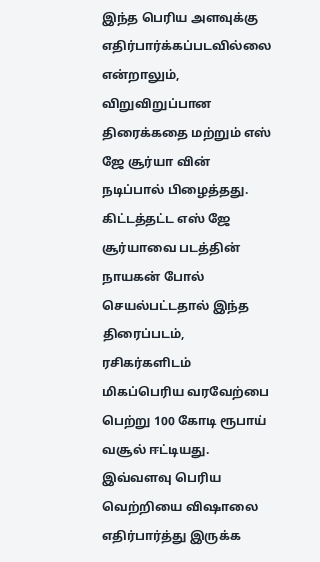இந்த பெரிய அளவுக்கு எதிர்பார்க்கப்படவில்லை என்றாலும், விறுவிறுப்பான திரைக்கதை மற்றும் எஸ் ஜே சூர்யா வின் நடிப்பால் பிழைத்தது. கிட்டத்தட்ட எஸ் ஜே சூர்யாவை படத்தின் நாயகன் போல் செயல்பட்டதால் இந்த திரைப்படம், ரசிகர்களிடம் மிகப்பெரிய வரவேற்பை பெற்று 100 கோடி ரூபாய் வசூல் ஈட்டியது. இவ்வளவு பெரிய வெற்றியை விஷாலை எதிர்பார்த்து இருக்க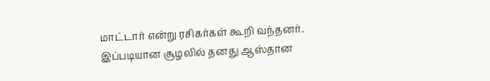மாட்டார் என்று ரசிகர்கள் கூறி வந்தனர். இப்படியான சூழலில் தனது ஆஸ்தான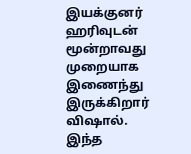இயக்குனர் ஹரிவுடன் மூன்றாவது முறையாக இணைந்து இருக்கிறார் விஷால்.
இந்த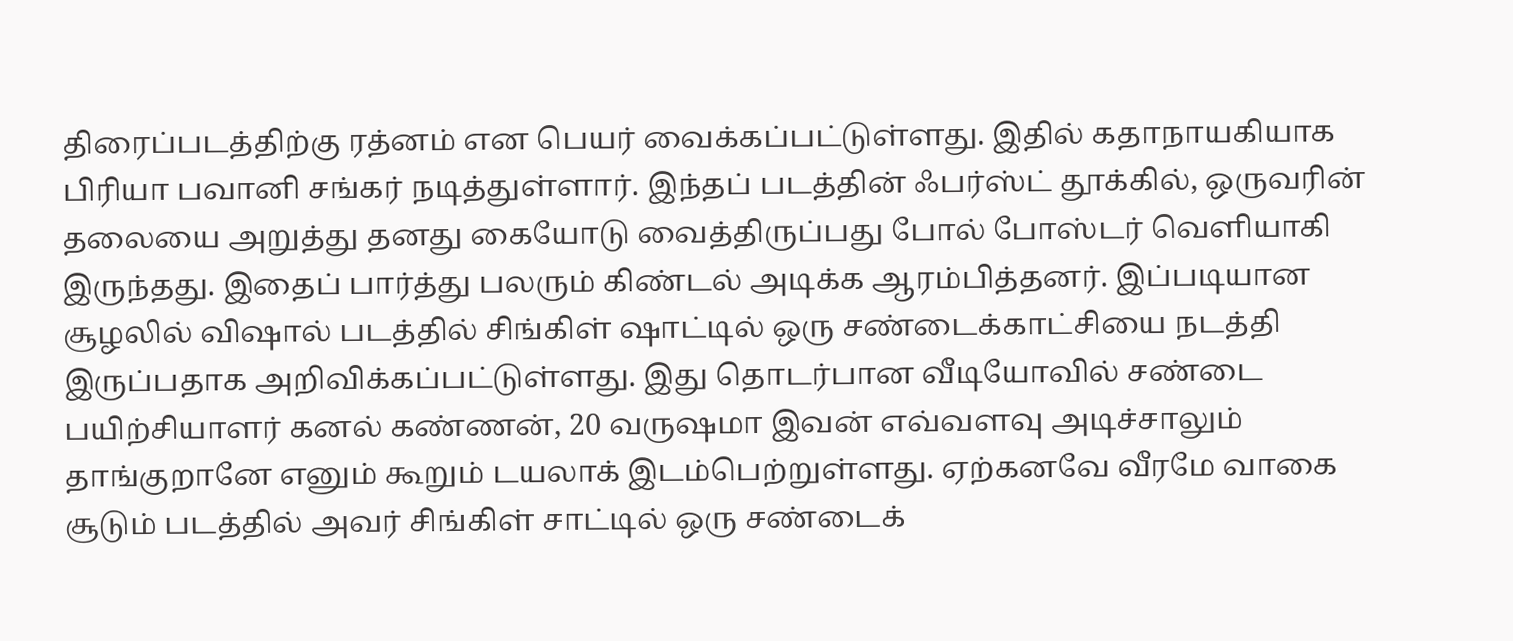திரைப்படத்திற்கு ரத்னம் என பெயர் வைக்கப்பட்டுள்ளது. இதில் கதாநாயகியாக பிரியா பவானி சங்கர் நடித்துள்ளார். இந்தப் படத்தின் ஃபர்ஸ்ட் தூக்கில், ஒருவரின் தலையை அறுத்து தனது கையோடு வைத்திருப்பது போல் போஸ்டர் வெளியாகி இருந்தது. இதைப் பார்த்து பலரும் கிண்டல் அடிக்க ஆரம்பித்தனர். இப்படியான சூழலில் விஷால் படத்தில் சிங்கிள் ஷாட்டில் ஒரு சண்டைக்காட்சியை நடத்தி இருப்பதாக அறிவிக்கப்பட்டுள்ளது. இது தொடர்பான வீடியோவில் சண்டை பயிற்சியாளர் கனல் கண்ணன், 20 வருஷமா இவன் எவ்வளவு அடிச்சாலும் தாங்குறானே எனும் கூறும் டயலாக் இடம்பெற்றுள்ளது. ஏற்கனவே வீரமே வாகை சூடும் படத்தில் அவர் சிங்கிள் சாட்டில் ஒரு சண்டைக்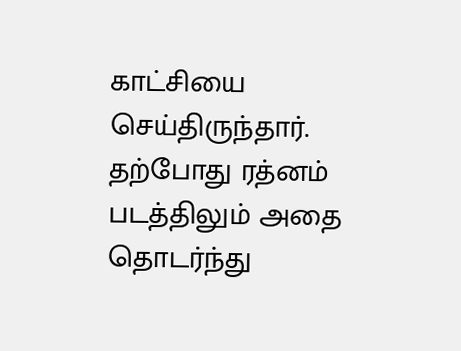காட்சியை செய்திருந்தார். தற்போது ரத்னம் படத்திலும் அதை தொடர்ந்து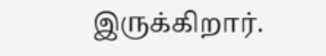இருக்கிறார்.